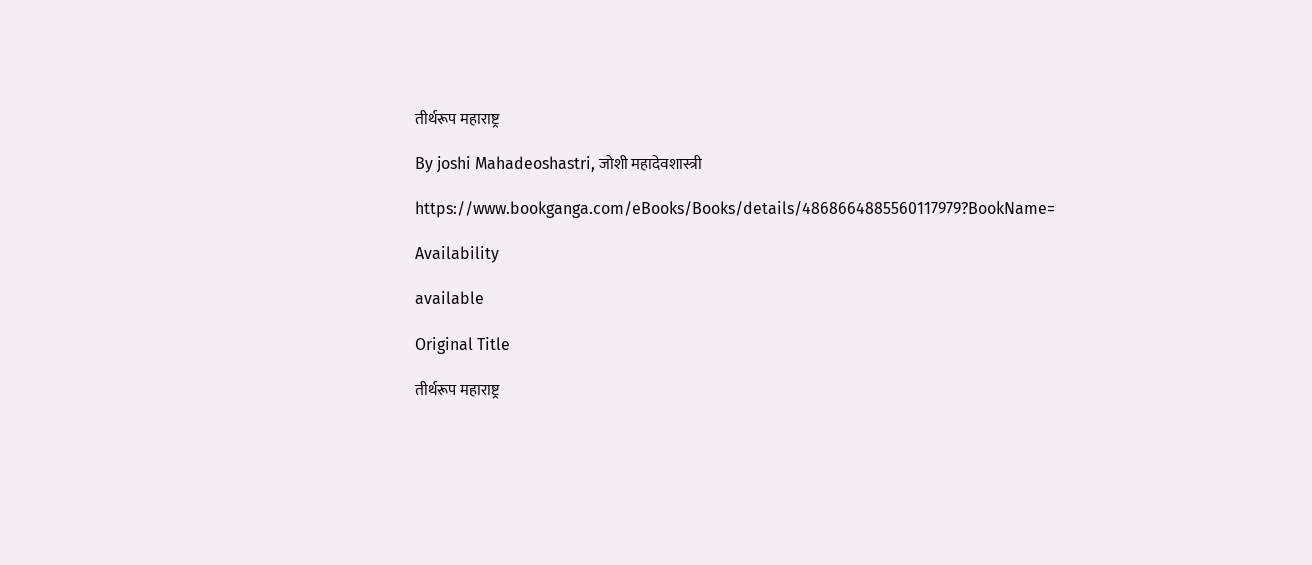तीर्थरूप महाराष्ट्र

By joshi Mahadeoshastri, जोशी महादेवशास्त्री

https://www.bookganga.com/eBooks/Books/details/4868664885560117979?BookName=

Availability

available

Original Title

तीर्थरूप महाराष्ट्र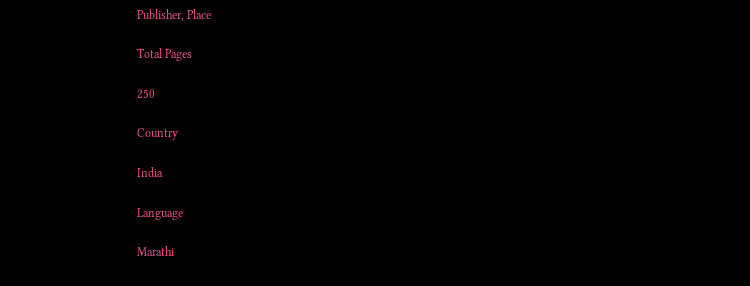Publisher, Place

Total Pages

250

Country

India

Language

Marathi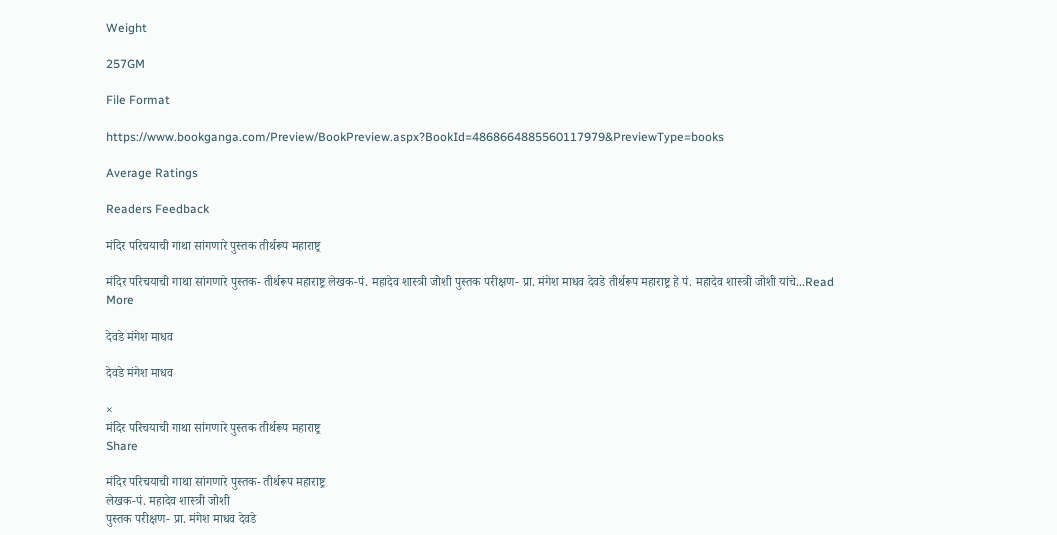Weight

257GM

File Format

https://www.bookganga.com/Preview/BookPreview.aspx?BookId=4868664885560117979&PreviewType=books

Average Ratings

Readers Feedback

मंदिर परिचयाची गाथा सांगणारे पुस्तक तीर्थरूप महाराष्ट्र

मंदिर परिचयाची गाथा सांगणारे पुस्तक- तीर्थरूप महाराष्ट्र लेखक-पं. महादेव शास्त्री जोशी पुस्तक परीक्षण- प्रा. मंगेश माधव देवडे तीर्थरूप महाराष्ट्र हे पं. महादेव शास्त्री जोशी यांचे...Read More

देवडे मंगेश माधव

देवडे मंगेश माधव

×
मंदिर परिचयाची गाथा सांगणारे पुस्तक तीर्थरूप महाराष्ट्र
Share

मंदिर परिचयाची गाथा सांगणारे पुस्तक- तीर्थरूप महाराष्ट्र
लेखक-पं. महादेव शास्त्री जोशी
पुस्तक परीक्षण- प्रा. मंगेश माधव देवडे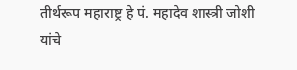तीर्थरूप महाराष्ट्र हे पं. महादेव शास्त्री जोशी यांचे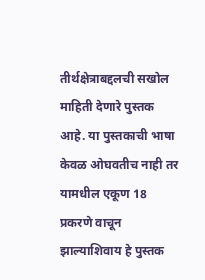तीर्थक्षेत्राबद्दलची सखोल माहिती देणारे पुस्तक आहे. या पुस्तकाची भाषा केवळ ओघवतीच नाही तर यामधील एकूण 18 प्रकरणे वाचून झाल्याशिवाय हे पुस्तक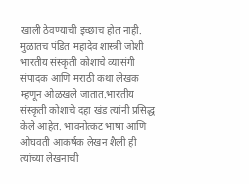खाली ठेवण्याची इच्छाच होत नाही.
मुळातच पंडित महादेव शास्त्री जोशी भारतीय संस्कृती कोशाचे व्यासंगी संपादक आणि मराठी कथा लेखक म्हणून ओळखले जातात.भारतीय संस्कृती कोशाचे दहा खंड त्यांनी प्रसिद्ध केले आहेत. भावनोत्कट भाषा आणि ओघवती आकर्षक लेखन शैली ही त्यांच्या लेखनाची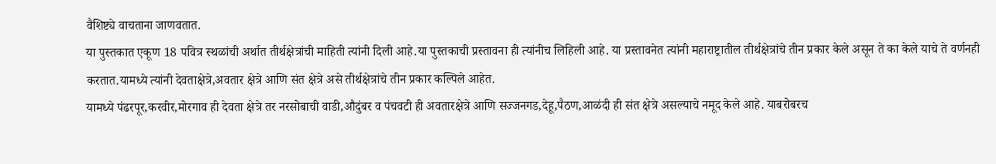वैशिष्ट्ये वाचताना जाणवतात.
या पुस्तकात एकूण 18 पवित्र स्थळांची अर्थात तीर्थक्षेत्रांची माहिती त्यांनी दिली आहे.या पुस्तकाची प्रस्तावना ही त्यांनीच लिहिली आहे. या प्रस्तावनेत त्यांनी महाराष्ट्रातील तीर्थक्षेत्रांचे तीन प्रकार केले असून ते का केले याचे ते वर्णनही करतात.यामध्ये त्यांनी देवताक्षेत्रे,अवतार क्षेत्रे आणि संत क्षेत्रे असे तीर्थक्षेत्रांचे तीन प्रकार कल्पिले आहेत.
यामध्ये पंढरपूर,करवीर,मोरगाव ही देवता क्षेत्रे तर नरसोबाची वाडी,औदुंबर व पंचवटी ही अवतारक्षेत्रे आणि सज्जनगड,देहू,पैठण,आळंदी ही संत क्षेत्रे असल्याचे नमूद केले आहे. याबरोबरच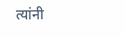त्यांनी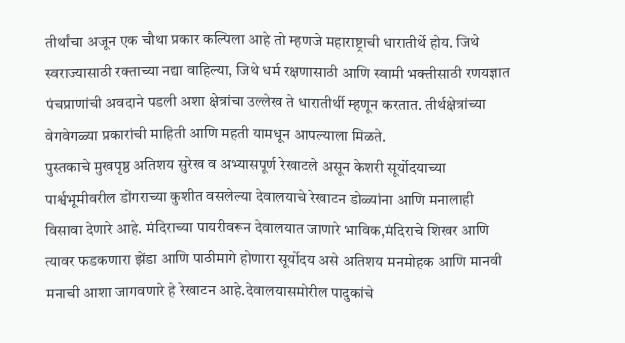तीर्थांचा अजून एक चौथा प्रकार कल्पिला आहे तो म्हणजे महाराष्ट्राची धारातीर्थे होय. जिथे स्वराज्यासाठी रक्ताच्या नद्या वाहिल्या, जिथे धर्म रक्षणासाठी आणि स्वामी भक्तीसाठी रणयज्ञात पंचप्राणांची अवदाने पडली अशा क्षेत्रांचा उल्लेख ते धारातीर्थी म्हणून करतात. तीर्थक्षेत्रांच्या वेगवेगळ्या प्रकारांची माहिती आणि महती यामधून आपल्याला मिळते.
पुस्तकाचे मुखपृष्ठ अतिशय सुरेख व अभ्यासपूर्ण रेखाटले असून केशरी सूर्योदयाच्या पार्श्वभूमीवरील डोंगराच्या कुशीत वसलेल्या देवालयाचे रेखाटन डोळ्यांना आणि मनालाही विसावा देणारे आहे. मंदिराच्या पायरीवरून देवालयात जाणारे भाविक,मंदिराचे शिखर आणि त्यावर फडकणारा झेंडा आणि पाठीमागे होणारा सूर्योदय असे अतिशय मनमोहक आणि मानवी मनाची आशा जागवणारे हे रेखाटन आहे.देवालयासमोरील पादुकांचे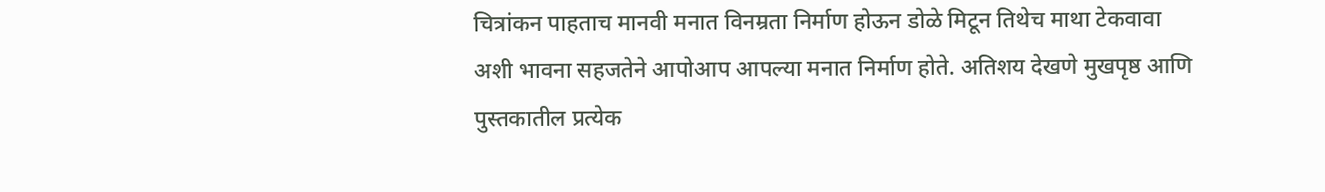चित्रांकन पाहताच मानवी मनात विनम्रता निर्माण होऊन डोळे मिटून तिथेच माथा टेकवावा अशी भावना सहजतेने आपोआप आपल्या मनात निर्माण होते. अतिशय देखणे मुखपृष्ठ आणि पुस्तकातील प्रत्येक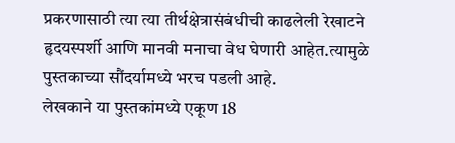प्रकरणासाठी त्या त्या तीर्थक्षेत्रासंबंधीची काढलेली रेखाटने हृदयस्पर्शी आणि मानवी मनाचा वेध घेणारी आहेत.त्यामुळे पुस्तकाच्या सौंदर्यामध्ये भरच पडली आहे.
लेखकाने या पुस्तकांमध्ये एकूण 18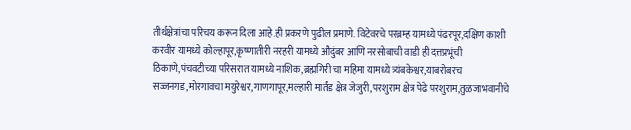तीर्थक्षेत्रांचा परिचय करून दिला आहे.ही प्रकरणे पुढील प्रमाणे. विटेवरचे परब्रम्ह यामध्ये पंढरपूर,दक्षिण काशी करवीर यामध्ये कोल्हापूर,कृष्णातीरी नरहरी यामध्ये औदुंबर आणि नरसोबाची वाडी ही दत्तप्रभूंची ठिकाणे,पंचवटीच्या परिसरात यामध्ये नाशिक,ब्रह्मगिरी चा महिमा यामध्ये त्र्यंबकेश्वर,याबरोबरच सज्जनगड,मोरगावचा मयुरेश्वर,गाणगापूर,मल्हारी मार्तंड क्षेत्र जेजुरी,परशुराम क्षेत्र पेढे परशुराम,तुळजाभवानीचे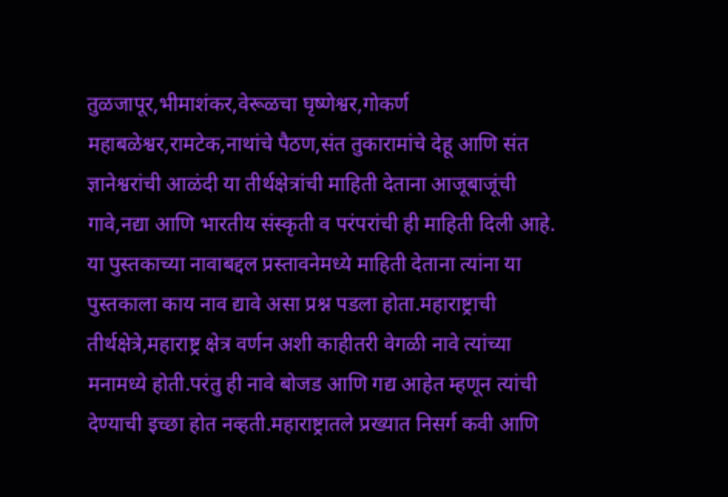तुळजापूर,भीमाशंकर,वेरूळचा घृष्णेश्वर,गोकर्ण महाबळेश्वर,रामटेक,नाथांचे पैठण,संत तुकारामांचे देहू आणि संत ज्ञानेश्वरांची आळंदी या तीर्थक्षेत्रांची माहिती देताना आजूबाजूंची गावे,नद्या आणि भारतीय संस्कृती व परंपरांची ही माहिती दिली आहे.
या पुस्तकाच्या नावाबद्दल प्रस्तावनेमध्ये माहिती देताना त्यांना या पुस्तकाला काय नाव द्यावे असा प्रश्न पडला होता.महाराष्ट्राची तीर्थक्षेत्रे,महाराष्ट्र क्षेत्र वर्णन अशी काहीतरी वेगळी नावे त्यांच्या मनामध्ये होती.परंतु ही नावे बोजड आणि गद्य आहेत म्हणून त्यांची देण्याची इच्छा होत नव्हती.महाराष्ट्रातले प्रख्यात निसर्ग कवी आणि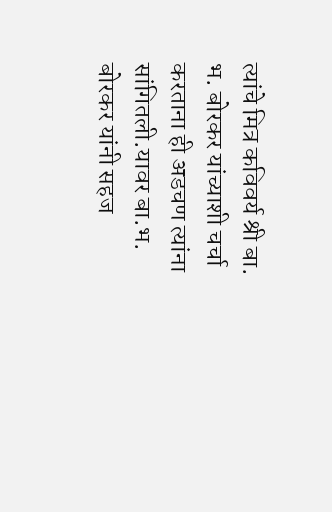त्यांचे मित्र कविवर्य श्री बा. भ. बोरकर यांच्याशी चर्चा करताना ही अडचण त्यांना सांगितली.यावर बा.भ. बोरकर यांनी सहज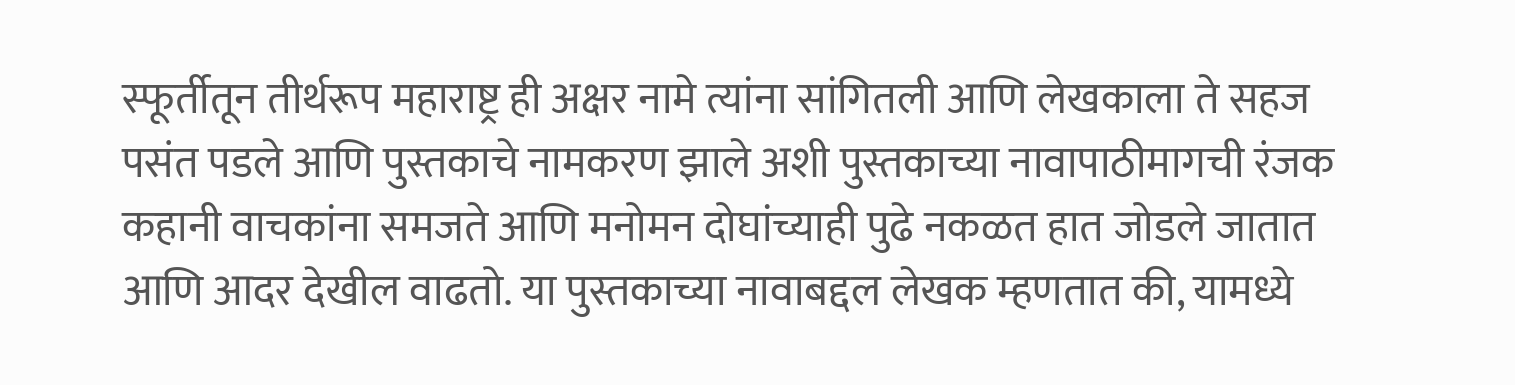स्फूर्तीतून तीर्थरूप महाराष्ट्र ही अक्षर नामे त्यांना सांगितली आणि लेखकाला ते सहज पसंत पडले आणि पुस्तकाचे नामकरण झाले अशी पुस्तकाच्या नावापाठीमागची रंजक कहानी वाचकांना समजते आणि मनोमन दोघांच्याही पुढे नकळत हात जोडले जातात आणि आदर देखील वाढतो. या पुस्तकाच्या नावाबद्दल लेखक म्हणतात की, यामध्ये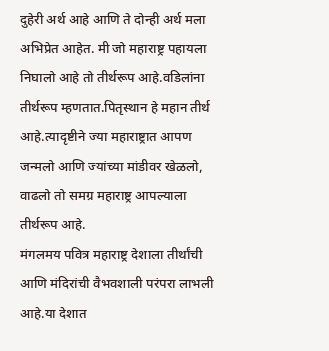दुहेरी अर्थ आहे आणि ते दोन्ही अर्थ मला अभिप्रेत आहेत. मी जो महाराष्ट्र पहायला निघालो आहे तो तीर्थरूप आहे.वडिलांना तीर्थरूप म्हणतात.पितृस्थान हे महान तीर्थ आहे.त्यादृष्टीने ज्या महाराष्ट्रात आपण जन्मलो आणि ज्यांच्या मांडीवर खेळलो, वाढलो तो समग्र महाराष्ट्र आपल्याला तीर्थरूप आहे.
मंगलमय पवित्र महाराष्ट्र देशाला तीर्थांची आणि मंदिरांची वैभवशाली परंपरा लाभली आहे.या देशात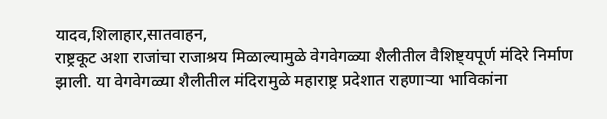यादव,शिलाहार,सातवाहन,
राष्ट्रकूट अशा राजांचा राजाश्रय मिळाल्यामुळे वेगवेगळ्या शैलीतील वैशिष्ट्यपूर्ण मंदिरे निर्माण झाली. या वेगवेगळ्या शैलीतील मंदिरामुळे महाराष्ट्र प्रदेशात राहणाऱ्या भाविकांना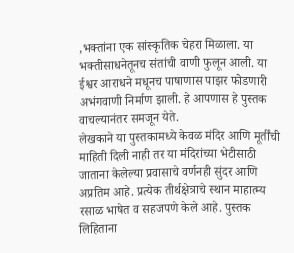,भक्तांना एक सांस्कृतिक चेहरा मिळाला. या भक्तीसाधनेतूनच संतांची वाणी फुलून आली. या ईश्वर आराधने मधूनच पाषाणास पाझर फोडणारी अभंगवाणी निर्माण झाली. हे आपणास हे पुस्तक वाचल्यानंतर समजून येते.
लेखकाने या पुस्तकामध्ये केवळ मंदिर आणि मूर्तींची माहिती दिली नाही तर या मंदिरांच्या भेटीसाठी जाताना केलेल्या प्रवासाचे वर्णनही सुंदर आणि अप्रतिम आहे. प्रत्येक तीर्थक्षेत्राचे स्थान माहात्म्य रसाळ भाषेत व सहजपणे केले आहे. पुस्तक लिहिताना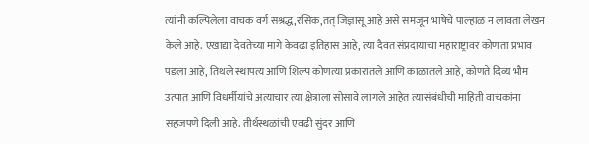त्यांनी कल्पिलेला वाचक वर्ग सश्रद्ध,रसिक,तत् जिज्ञासू आहे असे समजून भाषेचे पाल्हाळ न लावता लेखन केले आहे. एखाद्या देवतेच्या मागे केवढा इतिहास आहे, त्या दैवत संप्रदायाचा महाराष्ट्रावर कोणता प्रभाव पडला आहे, तिथले स्थापत्य आणि शिल्प कोणत्या प्रकारातले आणि काळातले आहे, कोणते दिव्य भौम उत्पात आणि विधर्मीयांचे अत्याचार त्या क्षेत्राला सोसावे लागले आहेत त्यासंबंधीची माहिती वाचकांना सहजपणे दिली आहे. तीर्थस्थळांची एवढी सुंदर आणि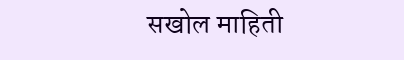सखोल माहिती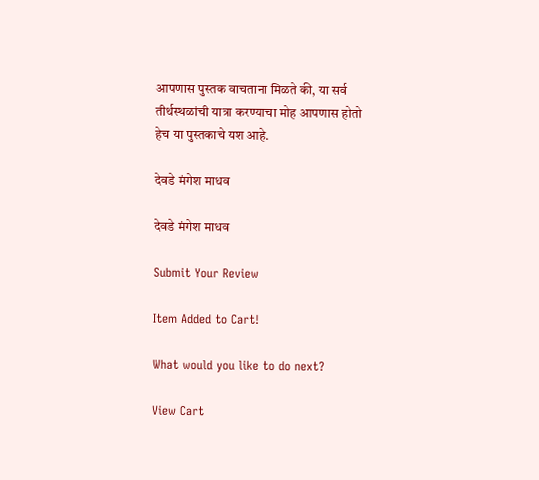आपणास पुस्तक वाचताना मिळते की, या सर्व तीर्थस्थळांची यात्रा करण्याचा मोह आपणास होतो हेच या पुस्तकाचे यश आहे.

देवडे मंगेश माधव

देवडे मंगेश माधव

Submit Your Review

Item Added to Cart!

What would you like to do next?

View Cart